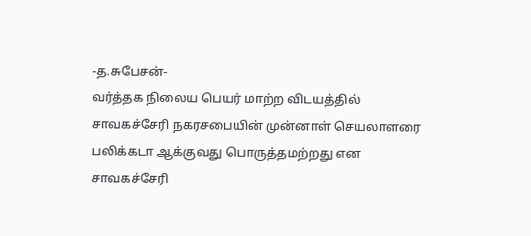-த.சுபேசன்-
வர்த்தக நிலைய பெயர் மாற்ற விடயத்தில் சாவகச்சேரி நகரசபையின் முன்னாள் செயலாளரை பலிக்கடா ஆக்குவது பொருத்தமற்றது என சாவகச்சேரி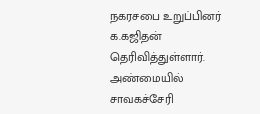நகரசபை உறுப்பினர் க.கஜிதன் தெரிவித்துள்ளார்.
அண்மையில் சாவகச்சேரி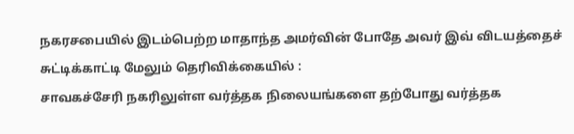நகரசபையில் இடம்பெற்ற மாதாந்த அமர்வின் போதே அவர் இவ் விடயத்தைச் சுட்டிக்காட்டி மேலும் தெரிவிக்கையில் :
சாவகச்சேரி நகரிலுள்ள வர்த்தக நிலையங்களை தற்போது வர்த்தக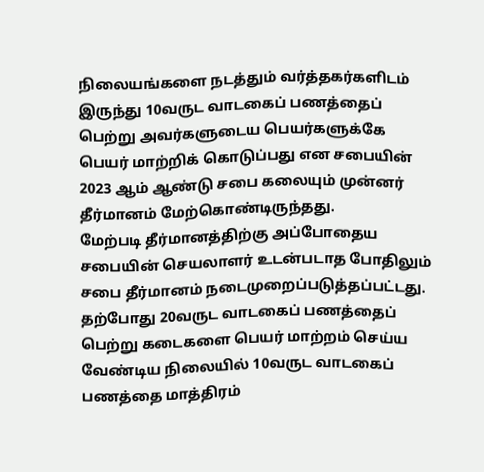நிலையங்களை நடத்தும் வர்த்தகர்களிடம் இருந்து 10வருட வாடகைப் பணத்தைப் பெற்று அவர்களுடைய பெயர்களுக்கே பெயர் மாற்றிக் கொடுப்பது என சபையின் 2023 ஆம் ஆண்டு சபை கலையும் முன்னர் தீர்மானம் மேற்கொண்டிருந்தது.
மேற்படி தீர்மானத்திற்கு அப்போதைய சபையின் செயலாளர் உடன்படாத போதிலும் சபை தீர்மானம் நடைமுறைப்படுத்தப்பட்டது.
தற்போது 20வருட வாடகைப் பணத்தைப் பெற்று கடைகளை பெயர் மாற்றம் செய்ய வேண்டிய நிலையில் 10வருட வாடகைப் பணத்தை மாத்திரம்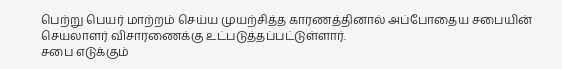பெற்று பெயர் மாற்றம் செய்ய முயற்சித்த காரணத்தினால் அப்போதைய சபையின் செயலாளர் விசாரணைக்கு உட்படுத்தப்பட்டுள்ளார்.
சபை எடுக்கும்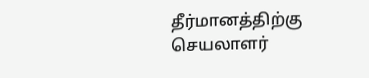தீர்மானத்திற்கு செயலாளர்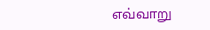எவ்வாறு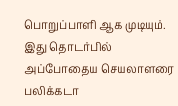பொறுப்பாளி ஆக முடியும். இது தொடர்பில் அப்போதைய செயலாளரை பலிக்கடா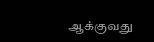ஆக்குவது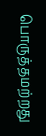பொருத்தமற்றது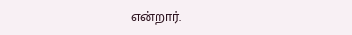என்றார்.